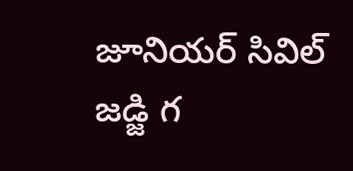జూనియర్ సివిల్ జడ్జి గ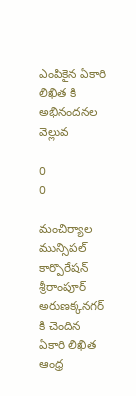ఎంపికైన ఏకారి లిఖిత కి అభినందనల వెల్లువ

0
0

మంచిర్యాల మున్సిపల్ కార్పొరేషన్ శ్రీరాంపూర్ అరుణక్కనగర్ కి చెందిన ఏకారి లిఖిత  ఆంధ్ర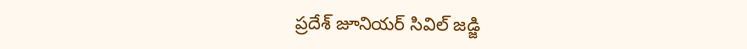ప్రదేశ్ జూనియర్ సివిల్ జడ్జి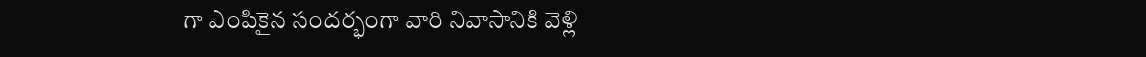గా ఎంపికైన సందర్భంగా వారి నివాసానికి వెళ్లి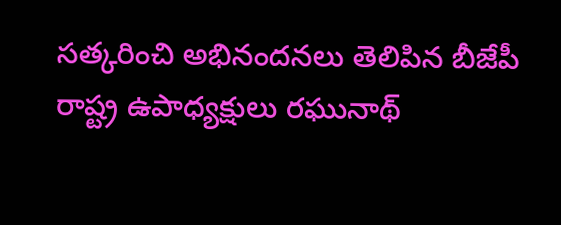సత్కరించి అభినందనలు తెలిపిన బీజేపీ రాష్ట్ర ఉపాధ్యక్షులు రఘునాథ్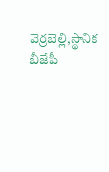వెర్రబెల్లి,స్థానిక బీజేపీ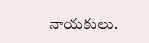నాయకులు.